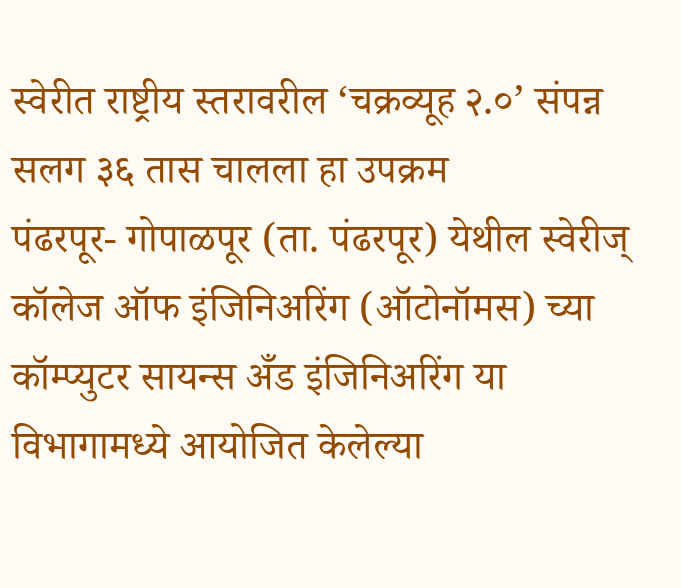स्वेरीत राष्ट्रीय स्तरावरील ‘चक्रव्यूह २.०’ संपन्न
सलग ३६ तास चालला हा उपक्रम
पंढरपूर- गोपाळपूर (ता. पंढरपूर) येथील स्वेरीज् कॉलेज ऑफ इंजिनिअरिंग (ऑटोनॉमस) च्या कॉम्प्युटर सायन्स अँड इंजिनिअरिंग या विभागामध्ये आयोजित केलेल्या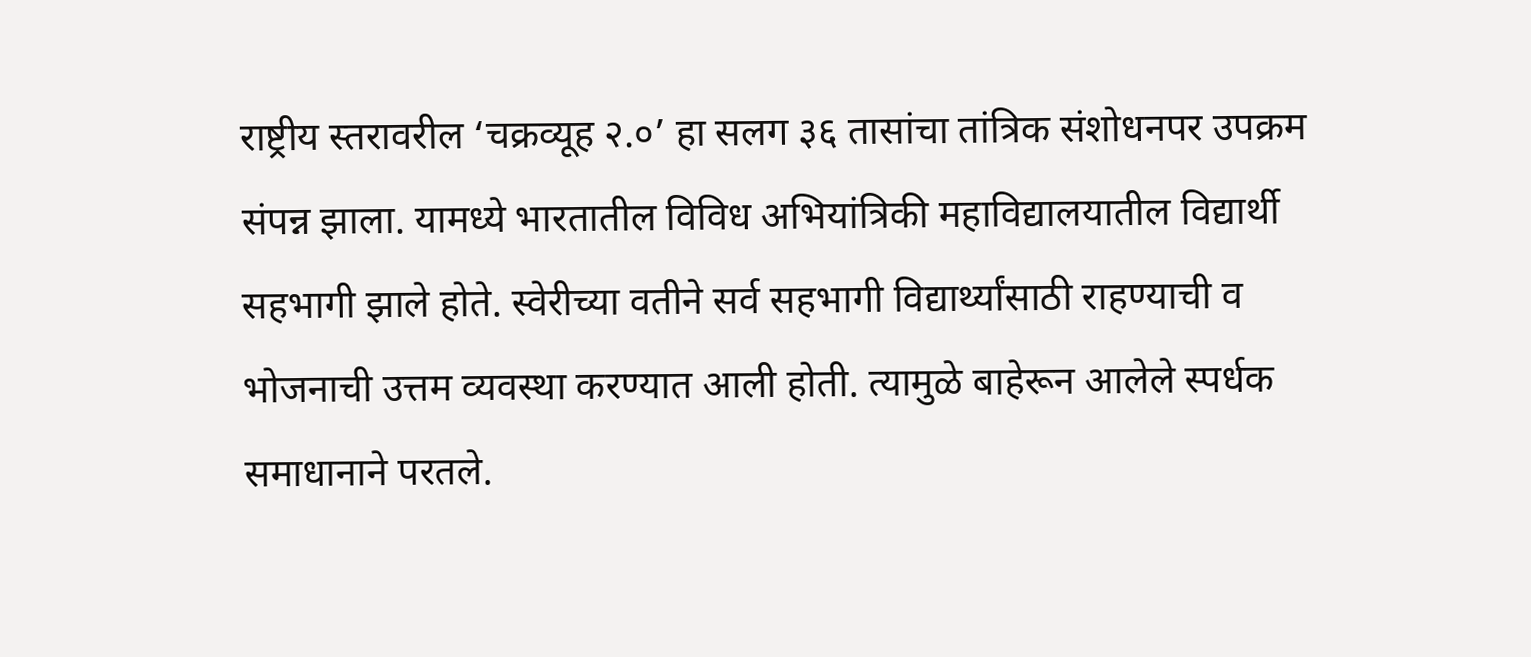राष्ट्रीय स्तरावरील ‘चक्रव्यूह २.०’ हा सलग ३६ तासांचा तांत्रिक संशोधनपर उपक्रम संपन्न झाला. यामध्ये भारतातील विविध अभियांत्रिकी महाविद्यालयातील विद्यार्थी सहभागी झाले होते. स्वेरीच्या वतीने सर्व सहभागी विद्यार्थ्यांसाठी राहण्याची व भोजनाची उत्तम व्यवस्था करण्यात आली होती. त्यामुळे बाहेरून आलेले स्पर्धक समाधानाने परतले.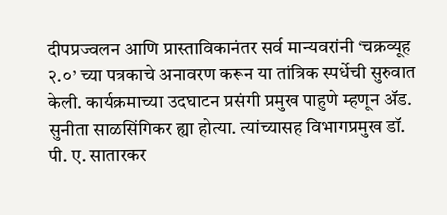दीपप्रज्वलन आणि प्रास्ताविकानंतर सर्व मान्यवरांनी ‘चक्रव्यूह २.०’ च्या पत्रकाचे अनावरण करून या तांत्रिक स्पर्धेची सुरुवात केली. कार्यक्रमाच्या उदघाटन प्रसंगी प्रमुख पाहुणे म्हणून ॲड. सुनीता साळसिंगिकर ह्या होत्या. त्यांच्यासह विभागप्रमुख डॉ. पी. ए. सातारकर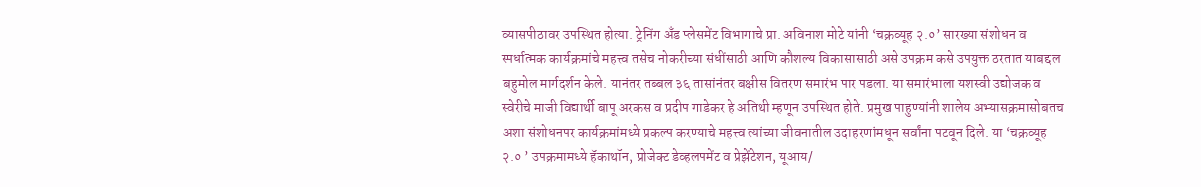व्यासपीठावर उपस्थित होत्या. ट्रेनिंग अँड प्लेसमेंट विभागाचे प्रा. अविनाश मोटे यांनी ‘चक्रव्यूह २.०’ सारख्या संशोधन व स्पर्धात्मक कार्यक्रमांचे महत्त्व तसेच नोकरीच्या संधींसाठी आणि कौशल्य विकासासाठी असे उपक्रम कसे उपयुक्त ठरतात याबद्दल बहुमोल मार्गदर्शन केले. यानंतर तब्बल ३६ तासांनंतर बक्षीस वितरण समारंभ पार पडला. या समारंभाला यशस्वी उद्योजक व स्वेरीचे माजी विद्यार्थी बापू अरकस व प्रदीप गाडेकर हे अतिथी म्हणून उपस्थित होते. प्रमुख पाहुण्यांनी शालेय अभ्यासक्रमासोबतच अशा संशोधनपर कार्यक्रमांमध्ये प्रकल्प करण्याचे महत्त्व त्यांच्या जीवनातील उदाहरणांमधून सर्वांना पटवून दिले. या ‘चक्रव्यूह २.० ’ उपक्रमामध्ये हॅकाथॉन, प्रोजेक्ट डेव्हलपमेंट व प्रेझेंटेशन, यूआय/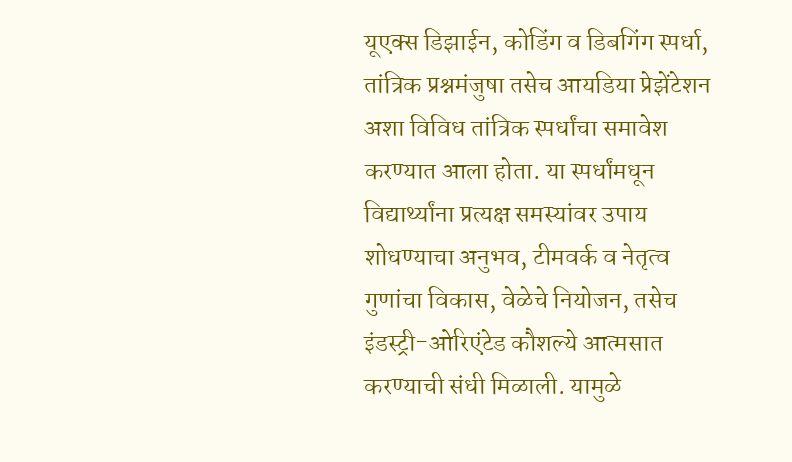यूएक्स डिझाईन, कोडिंग व डिबगिंग स्पर्धा, तांत्रिक प्रश्नमंजुषा तसेच आयडिया प्रेझेंटेशन अशा विविध तांत्रिक स्पर्धांचा समावेश करण्यात आला होता. या स्पर्धांमधून विद्यार्थ्यांना प्रत्यक्ष समस्यांवर उपाय शोधण्याचा अनुभव, टीमवर्क व नेतृत्व गुणांचा विकास, वेळेचे नियोजन, तसेच इंडस्ट्री-ओरिएंटेड कौशल्ये आत्मसात करण्याची संधी मिळाली. यामुळे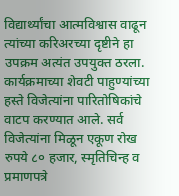विद्यार्थ्यांचा आत्मविश्वास वाढून त्यांच्या करिअरच्या दृष्टीने हा उपक्रम अत्यंत उपयुक्त ठरला. कार्यक्रमाच्या शेवटी पाहुण्यांच्या हस्ते विजेत्यांना पारितोषिकांचे वाटप करण्यात आले. सर्व विजेत्यांना मिळून एकूण रोख रुपये ८० हजार, स्मृतिचिन्ह व प्रमाणपत्रे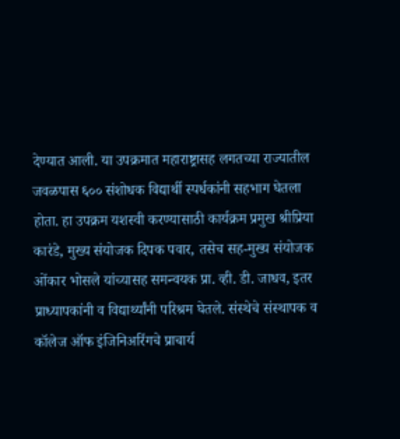देण्यात आली. या उपक्रमात महाराष्ट्रासह लगतच्या राज्यातील जवळपास ६०० संशोधक विद्यार्थी स्पर्धकांनी सहभाग घेतला होता. हा उपक्रम यशस्वी करण्यासाठी कार्यक्रम प्रमुख श्रीप्रिया कारंडे, मुख्य संयोजक दिपक पवार, तसेच सह-मुख्य संयोजक ओंकार भोसले यांच्यासह समन्वयक प्रा. व्ही. डी. जाधव, इतर प्राध्यापकांनी व विद्यार्थ्यांनी परिश्रम घेतले. संस्थेचे संस्थापक व कॉलेज ऑफ इंजिनिअरिंगचे प्राचार्य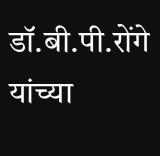डॉ.बी.पी.रोंगे यांच्या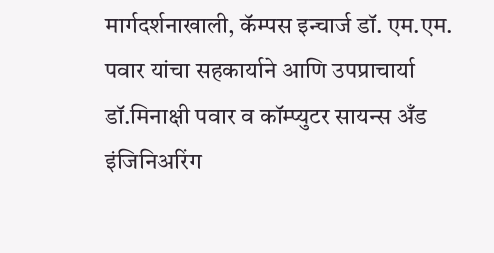मार्गदर्शनाखाली, कॅम्पस इन्चार्ज डॉ. एम.एम. पवार यांचा सहकार्याने आणि उपप्राचार्या डॉ.मिनाक्षी पवार व कॉम्प्युटर सायन्स अँड इंजिनिअरिंग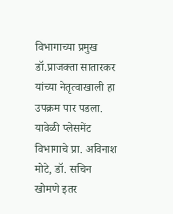विभागाच्या प्रमुख डॉ.प्राजक्ता सातारकर यांच्या नेतृत्वाखाली हा उपक्रम पार पडला. यावेळी प्लेसमेंट विभागाचे प्रा. अविनाश मोटे, डॉ. सचिन खोमणे इतर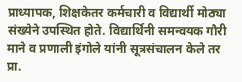प्राध्यापक, शिक्षकेतर कर्मचारी व विद्यार्थी मोठ्या संख्येने उपस्थित होते. विद्यार्थिनी समन्वयक गौरी माने व प्रणाली इंगोले यांनी सूत्रसंचालन केले तर प्रा.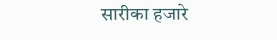सारीका हजारे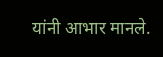यांनी आभार मानले.